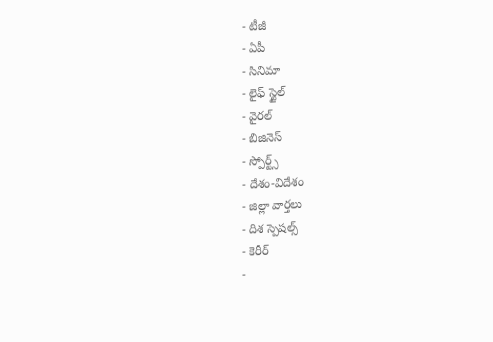- టీజీ
- ఏపీ
- సినిమా
- లైఫ్ స్టైల్
- వైరల్
- బిజినెస్
- స్పోర్ట్స్
- దేశం-విదేశం
- జిల్లా వార్తలు
- దిశ స్పెషల్స్
- కెరీర్
-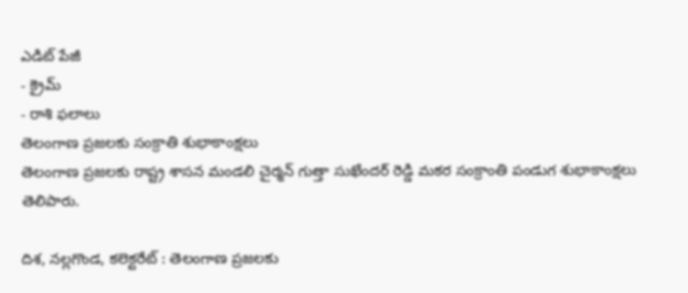ఎడిట్ పేజీ
- క్రైమ్
- రాశి ఫలాలు
తెలంగాణ ప్రజలకు సంక్రాతి శుభాకాంక్షలు
తెలంగాణ ప్రజలకు రాష్ట్ర శాసన మండలి చైర్మన్ గుత్తా సుఖేందర్ రెడ్డి మకర సంక్రాంతి పండుగ శుభాకాంక్షలు తెలిపారు.

దిశ, నల్లగొండ, కలెక్టరేట్ : తెలంగాణ ప్రజలకు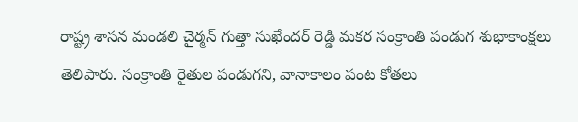రాష్ట్ర శాసన మండలి చైర్మన్ గుత్తా సుఖేందర్ రెడ్డి మకర సంక్రాంతి పండుగ శుభాకాంక్షలు తెలిపారు. సంక్రాంతి రైతుల పండుగని, వానాకాలం పంట కోతలు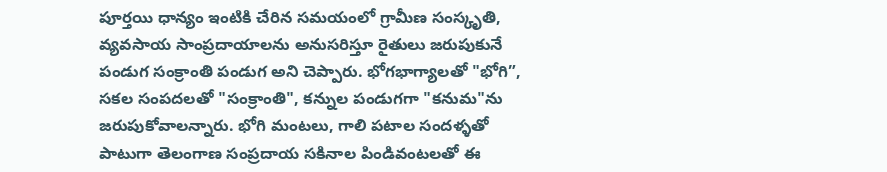పూర్తయి ధాన్యం ఇంటికి చేరిన సమయంలో గ్రామీణ సంస్కృతి, వ్యవసాయ సాంప్రదాయాలను అనుసరిస్తూ రైతులు జరుపుకునే పండుగ సంక్రాంతి పండుగ అని చెప్పారు. భోగభాగ్యాలతో "భోగి”, సకల సంపదలతో "సంక్రాంతి", కన్నుల పండుగగా "కనుమ"ను జరుపుకోవాలన్నారు. భోగి మంటలు, గాలి పటాల సందళ్ళతో పాటుగా తెలంగాణ సంప్రదాయ సకినాల పిండివంటలతో ఈ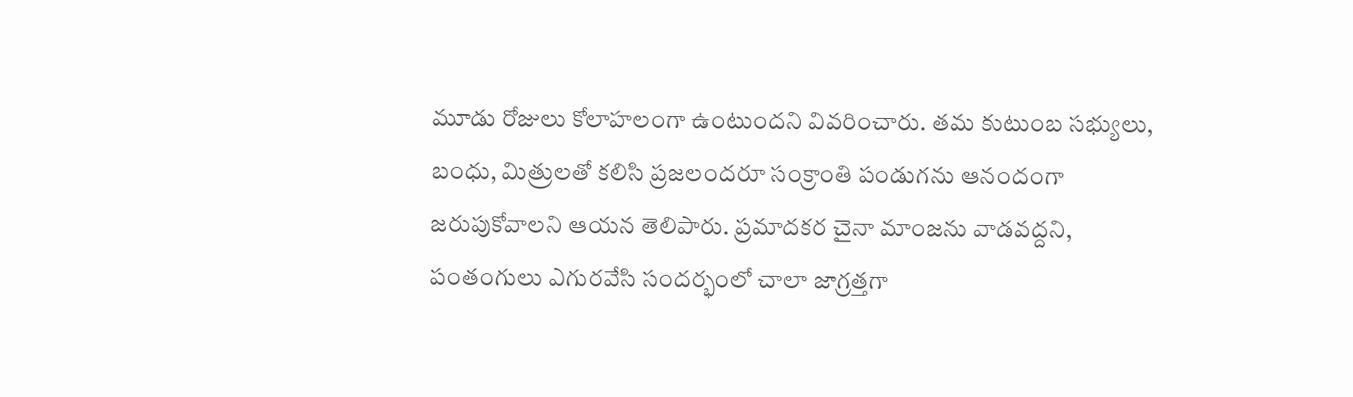మూడు రోజులు కోలాహలంగా ఉంటుందని వివరించారు. తమ కుటుంబ సభ్యులు, బంధు, మిత్రులతో కలిసి ప్రజలందరూ సంక్రాంతి పండుగను ఆనందంగా జరుపుకోవాలని ఆయన తెలిపారు. ప్రమాదకర చైనా మాంజను వాడవద్దని, పంతంగులు ఎగురవేసి సందర్భంలో చాలా జాగ్రత్తగా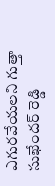ఎగురవేయలని గుత్తా సుఖేందర్ రెడ్డి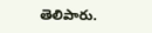తెలిపారు.